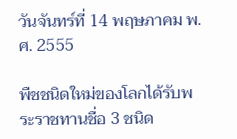วันจันทร์ที่ 14 พฤษภาคม พ.ศ. 2555

พืชชนิดใหม่ของโลกได้รับพระราชทานชื่อ 3 ชนิด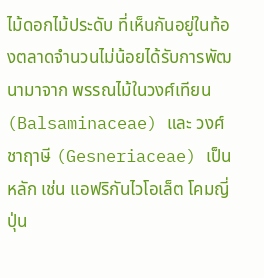ไม้ดอกไม้ประดับ ที่เห็นกันอยู่ในท้องตลาดจำนวนไม่น้อยได้รับการพัฒนามาจาก พรรณไม้ในวงศ์เทียน (Balsaminaceae) และ วงศ์ชาฤาษี (Gesneriaceae) เป็นหลัก เช่น แอฟริกันไวโอเล็ต โคมญี่ปุ่น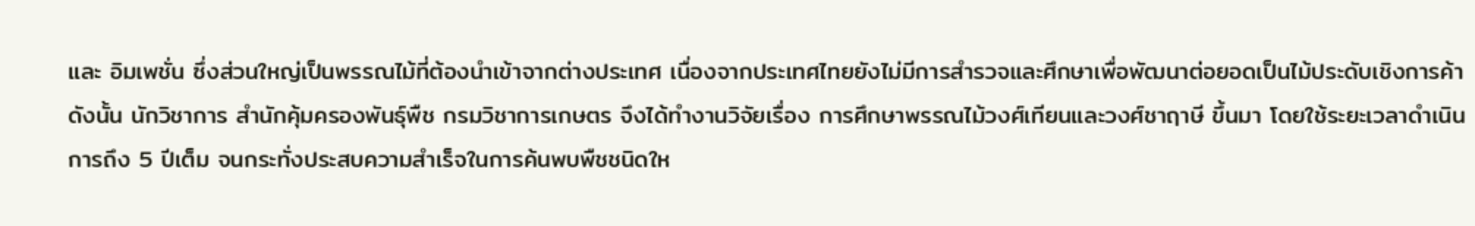และ อิมเพชั่น ซึ่งส่วนใหญ่เป็นพรรณไม้ที่ต้องนำเข้าจากต่างประเทศ เนื่องจากประเทศไทยยังไม่มีการสำรวจและศึกษาเพื่อพัฒนาต่อยอดเป็นไม้ประดับเชิงการค้า ดังนั้น นักวิชาการ สำนักคุ้มครองพันธุ์พืช กรมวิชาการเกษตร จึงได้ทำงานวิจัยเรื่อง การศึกษาพรรณไม้วงศ์เทียนและวงศ์ชาฤาษี ขึ้นมา โดยใช้ระยะเวลาดำเนินการถึง 5 ปีเต็ม จนกระทั่งประสบความสำเร็จในการค้นพบพืชชนิดให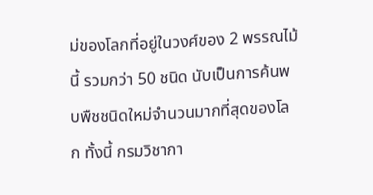ม่ของโลกที่อยู่ในวงศ์ของ 2 พรรณไม้นี้ รวมกว่า 50 ชนิด นับเป็นการค้นพบพืชชนิดใหม่จำนวนมากที่สุดของโลก ทั้งนี้ กรมวิชากา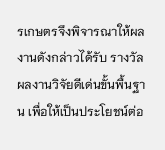รเกษตรจึงพิจารณาให้ผลงานดังกล่าวได้รับ รางวัลผลงานวิจัยดีเด่นขั้นพื้นฐาน เพื่อให้เป็นประโยชน์ต่อ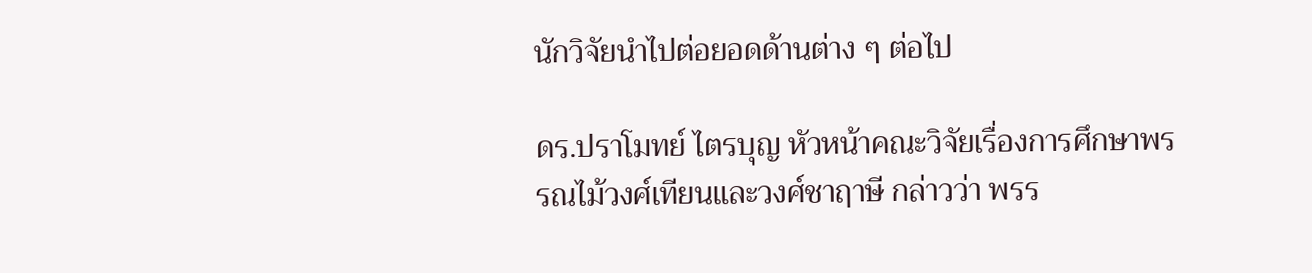นักวิจัยนำไปต่อยอดด้านต่าง ๆ ต่อไป

ดร.ปราโมทย์ ไตรบุญ หัวหน้าคณะวิจัยเรื่องการศึกษาพรรณไม้วงศ์เทียนและวงศ์ชาฤาษี กล่าวว่า พรร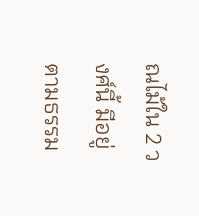ณไม้ใน 2 วงศ์นี้ มีอยู่ตามธรรม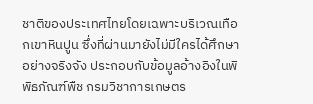ชาติของประเทศไทยโดยเฉพาะบริเวณเทือกเขาหินปูน ซึ่งที่ผ่านมายังไม่มีใครได้ศึกษาอย่างจริงจัง ประกอบกับข้อมูลอ้างอิงในพิพิธภัณฑ์พืช กรมวิชาการเกษตร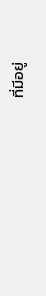ที่มีอยู่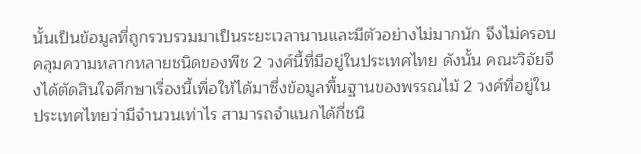นั้นเป็นข้อมูลที่ถูกรวบรวมมาเป็นระยะเวลานานและมีตัวอย่างไม่มากนัก จึงไม่ครอบคลุมความหลากหลายชนิดของพืช 2 วงศ์นี้ที่มีอยู่ในประเทศไทย ดังนั้น คณะวิจัยจึงได้ตัดสินใจศึกษาเรื่องนี้เพื่อให้ได้มาซึ่งข้อมูลพื้นฐานของพรรณไม้ 2 วงศ์ที่อยู่ในประเทศไทยว่ามีจำนวนเท่าไร สามารถจำแนกได้กี่ชนิ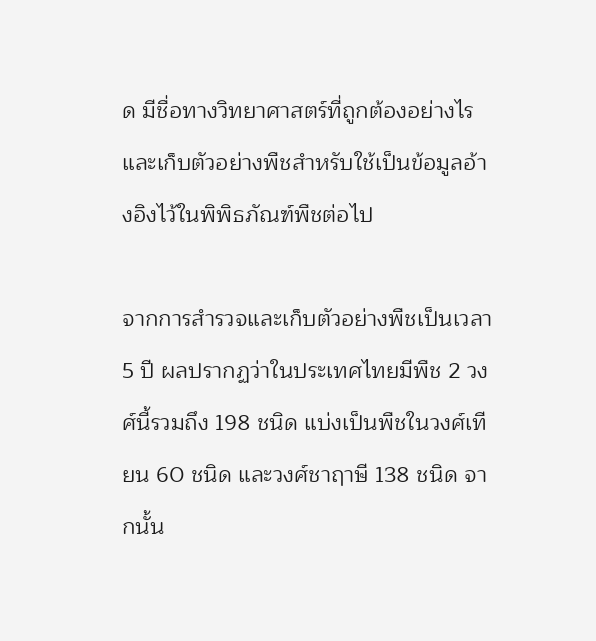ด มีชื่อทางวิทยาศาสตร์ที่ถูกต้องอย่างไร และเก็บตัวอย่างพืชสำหรับใช้เป็นข้อมูลอ้างอิงไว้ในพิพิธภัณฑ์พืชต่อไป

จากการสำรวจและเก็บตัวอย่างพืชเป็นเวลา 5 ปี ผลปรากฏว่าในประเทศไทยมีพืช 2 วงศ์นี้รวมถึง 198 ชนิด แบ่งเป็นพืชในวงศ์เทียน 60 ชนิด และวงศ์ชาฤาษี 138 ชนิด จากนั้น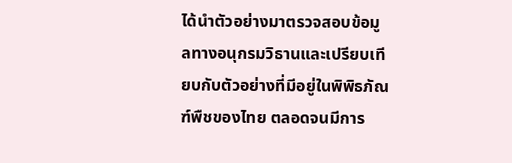ได้นำตัวอย่างมาตรวจสอบข้อมูลทางอนุกรมวิธานและเปรียบเทียบกับตัวอย่างที่มีอยู่ในพิพิธภัณฑ์พืชของไทย ตลอดจนมีการ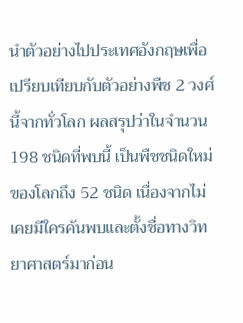นำตัวอย่างไปประเทศอังกฤษเพื่อเปรียบเทียบกับตัวอย่างพืช 2 วงศ์นี้จากทั่วโลก ผลสรุปว่าในจำนวน 198 ชนิดที่พบนี้ เป็นพืชชนิดใหม่ของโลกถึง 52 ชนิด เนื่องจากไม่เคยมีใครค้นพบและตั้งชื่อทางวิทยาศาสตร์มาก่อน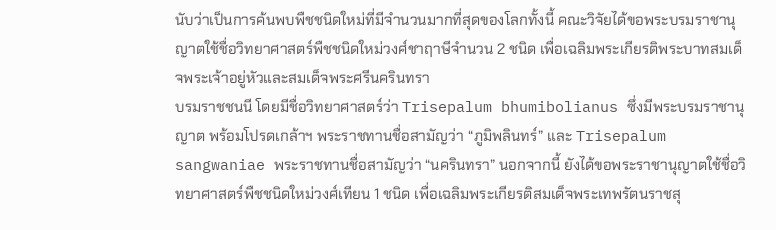นับว่าเป็นการค้นพบพืชชนิดใหม่ที่มีจำนวนมากที่สุดของโลกทั้งนี้ คณะวิจัยได้ขอพระบรมราชานุญาตใช้ชื่อวิทยาศาสตร์พืชชนิดใหม่วงศ์ชาฤาษีจำนวน 2 ชนิด เพื่อเฉลิมพระเกียรติพระบาทสมเด็จพระเจ้าอยู่หัวและสมเด็จพระศรีนครินทรา
บรมราชชนนี โดยมีชื่อวิทยาศาสตร์ว่า Trisepalum bhumibolianus ซึ่งมีพระบรมราชานุญาต พร้อมโปรดเกล้าฯ พระราชทานชื่อสามัญว่า “ภูมิพลินทร์” และ Trisepalum sangwaniae พระราชทานชื่อสามัญว่า “นครินทรา” นอกจากนี้ ยังได้ขอพระราชานุญาตใช้ชื่อวิทยาศาสตร์พืชชนิดใหม่วงศ์เทียน 1 ชนิด เพื่อเฉลิมพระเกียรติสมเด็จพระเทพรัตนราชสุ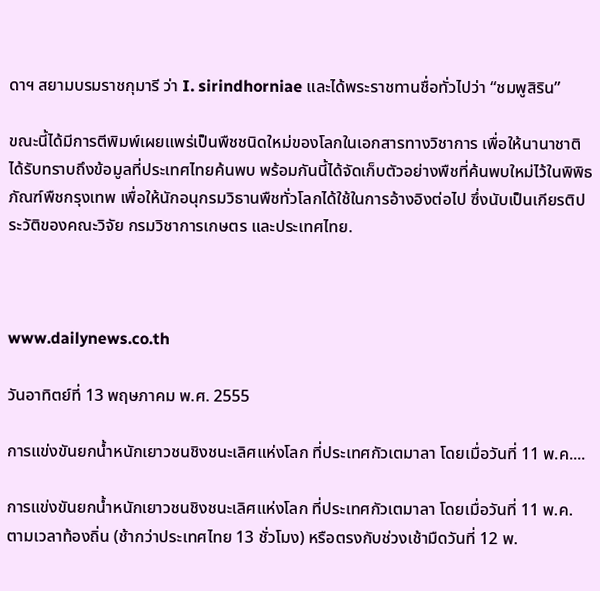ดาฯ สยามบรมราชกุมารี ว่า I. sirindhorniae และได้พระราชทานชื่อทั่วไปว่า “ชมพูสิริน”

ขณะนี้ได้มีการตีพิมพ์เผยแพร่เป็นพืชชนิดใหม่ของโลกในเอกสารทางวิชาการ เพื่อให้นานาชาติได้รับทราบถึงข้อมูลที่ประเทศไทยค้นพบ พร้อมกันนี้ได้จัดเก็บตัวอย่างพืชที่ค้นพบใหม่ไว้ในพิพิธภัณฑ์พืชกรุงเทพ เพื่อให้นักอนุกรมวิธานพืชทั่วโลกได้ใช้ในการอ้างอิงต่อไป ซึ่งนับเป็นเกียรติประวัติของคณะวิจัย กรมวิชาการเกษตร และประเทศไทย.



www.dailynews.co.th

วันอาทิตย์ที่ 13 พฤษภาคม พ.ศ. 2555

การแข่งขันยกน้ำหนักเยาวชนชิงชนะเลิศแห่งโลก ที่ประเทศกัวเตมาลา โดยเมื่อวันที่ 11 พ.ค....

การแข่งขันยกน้ำหนักเยาวชนชิงชนะเลิศแห่งโลก ที่ประเทศกัวเตมาลา โดยเมื่อวันที่ 11 พ.ค. ตามเวลาท้องถิ่น (ช้ากว่าประเทศไทย 13 ชั่วโมง) หรือตรงกับช่วงเช้ามืดวันที่ 12 พ.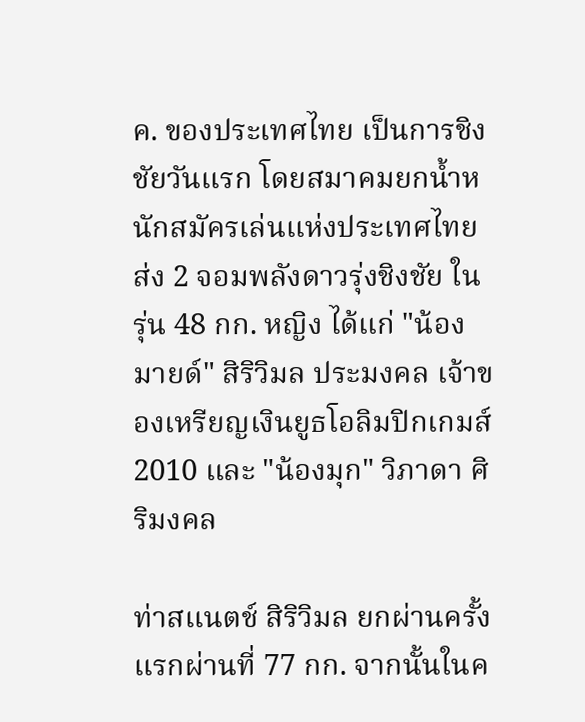ค. ของประเทศไทย เป็นการชิงชัยวันแรก โดยสมาคมยกน้ำหนักสมัครเล่นแห่งประเทศไทย ส่ง 2 จอมพลังดาวรุ่งชิงชัย ในรุ่น 48 กก. หญิง ได้แก่ "น้องมายด์" สิริวิมล ประมงคล เจ้าของเหรียญเงินยูธโอลิมปิกเกมส์ 2010 และ "น้องมุก" วิภาดา ศิริมงคล

ท่าสแนตช์ สิริวิมล ยกผ่านครั้งแรกผ่านที่ 77 กก. จากนั้นในค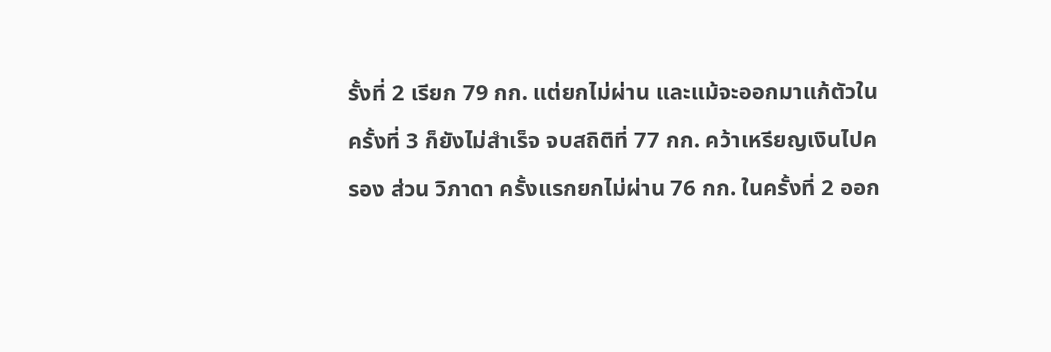รั้งที่ 2 เรียก 79 กก. แต่ยกไม่ผ่าน และแม้จะออกมาแก้ตัวในครั้งที่ 3 ก็ยังไม่สำเร็จ จบสถิติที่ 77 กก. คว้าเหรียญเงินไปครอง ส่วน วิภาดา ครั้งแรกยกไม่ผ่าน 76 กก. ในครั้งที่ 2 ออก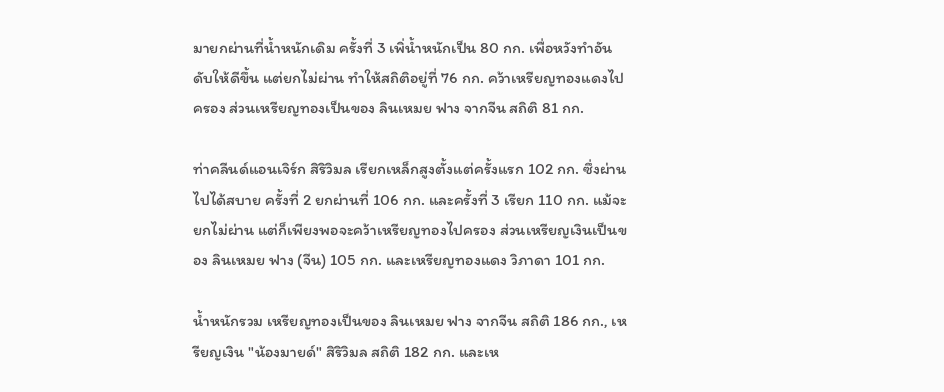มายกผ่านที่น้ำหนักเดิม ครั้งที่ 3 เพิ่น้ำหนักเป็น 80 กก. เพื่อหวังทำอันดับให้ดีขึ้น แต่ยกไม่ผ่าน ทำให้สถิติอยู่ที่ 76 กก. คว้าเหรียญทองแดงไปครอง ส่วนเหรียญทองเป็นของ ลินเหมย ฟาง จากจีน สถิติ 81 กก.

ท่าคลีนด์แอนเจิร์ก สิริวิมล เรียกเหล็กสูงตั้งแต่ครั้งแรก 102 กก. ซึ่งผ่านไปได้สบาย ครั้งที่ 2 ยกผ่านที่ 106 กก. และครั้งที่ 3 เรียก 110 กก. แม้จะยกไม่ผ่าน แต่ก็เพียงพอจะคว้าเหรียญทองไปครอง ส่วนเหรียญเงินเป็นของ ลินเหมย ฟาง (จีน) 105 กก. และเหรียญทองแดง วิภาดา 101 กก.

น้ำหนักรวม เหรียญทองเป็นของ ลินเหมย ฟาง จากจีน สถิติ 186 กก., เหรียญเงิน "น้องมายด์" สิริวิมล สถิติ 182 กก. และเห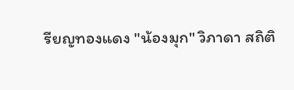รียญทองแดง "น้องมุก" วิภาดา สถิติ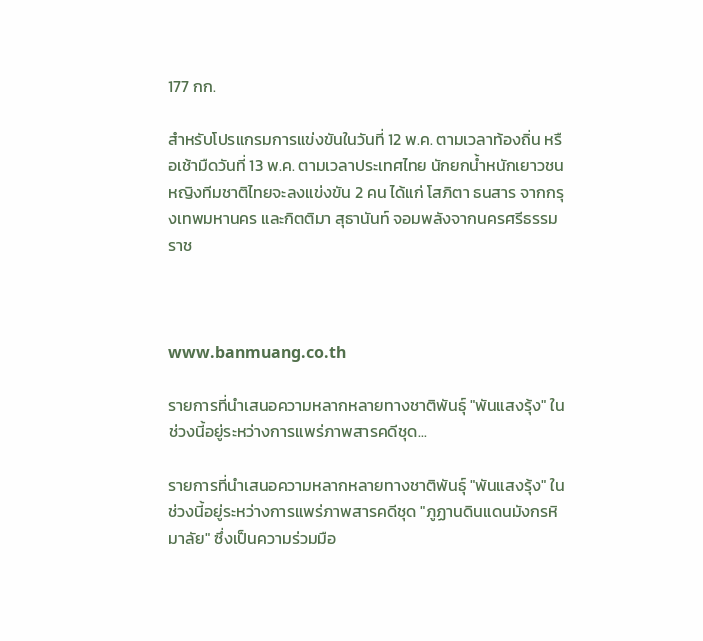177 กก.

สำหรับโปรแกรมการแข่งขันในวันที่ 12 พ.ค. ตามเวลาท้องถิ่น หรือเช้ามืดวันที่ 13 พ.ค. ตามเวลาประเทศไทย นักยกน้ำหนักเยาวชนหญิงทีมชาติไทยจะลงแข่งขัน 2 คน ได้แก่ โสภิตา ธนสาร จากกรุงเทพมหานคร และกิตติมา สุธานันท์ จอมพลังจากนครศรีธรรมราช



www.banmuang.co.th

รายการที่นำเสนอความหลากหลายทางชาติพันธุ์ "พันแสงรุ้ง" ในช่วงนี้อยู่ระหว่างการแพร่ภาพสารคดีชุด...

รายการที่นำเสนอความหลากหลายทางชาติพันธุ์ "พันแสงรุ้ง" ในช่วงนี้อยู่ระหว่างการแพร่ภาพสารคดีชุด "ภูฏานดินแดนมังกรหิมาลัย" ซึ่งเป็นความร่วมมือ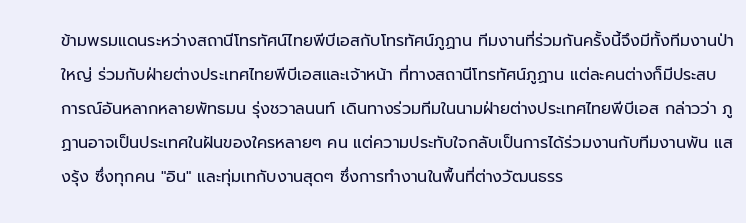ข้ามพรมแดนระหว่างสถานีโทรทัศน์ไทยพีบีเอสกับโทรทัศน์ภูฏาน ทีมงานที่ร่วมกันครั้งนี้จึงมีทั้งทีมงานป่าใหญ่ ร่วมกับฝ่ายต่างประเทศไทยพีบีเอสและเจ้าหน้า ที่ทางสถานีโทรทัศน์ภูฏาน แต่ละคนต่างก็มีประสบ การณ์อันหลากหลายพัทธมน รุ่งชวาลนนท์ เดินทางร่วมทีมในนามฝ่ายต่างประเทศไทยพีบีเอส กล่าวว่า ภูฏานอาจเป็นประเทศในฝันของใครหลายๆ คน แต่ความประทับใจกลับเป็นการได้ร่วมงานกับทีมงานพัน แสงรุ้ง ซึ่งทุกคน "อิน" และทุ่มเทกับงานสุดๆ ซึ่งการทำงานในพื้นที่ต่างวัฒนธรร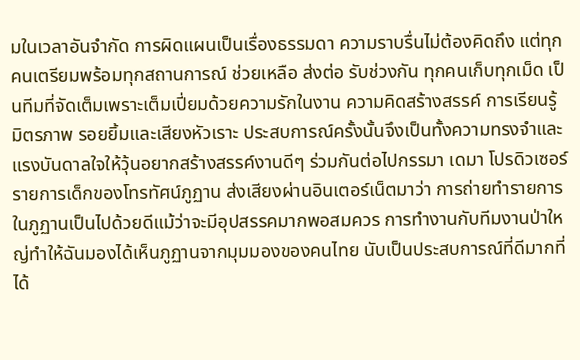มในเวลาอันจำกัด การผิดแผนเป็นเรื่องธรรมดา ความราบรื่นไม่ต้องคิดถึง แต่ทุกคนเตรียมพร้อมทุกสถานการณ์ ช่วยเหลือ ส่งต่อ รับช่วงกัน ทุกคนเก็บทุกเม็ด เป็นทีมที่จัดเต็มเพราะเต็มเปี่ยมด้วยความรักในงาน ความคิดสร้างสรรค์ การเรียนรู้ มิตรภาพ รอยยิ้มและเสียงหัวเราะ ประสบการณ์ครั้งนั้นจึงเป็นทั้งความทรงจำและแรงบันดาลใจให้วุ้นอยากสร้างสรรค์งานดีๆ ร่วมกันต่อไปกรรมา เดมา โปรดิวเซอร์รายการเด็กของโทรทัศน์ภูฏาน ส่งเสียงผ่านอินเตอร์เน็ตมาว่า การถ่ายทำรายการในภูฏานเป็นไปด้วยดีแม้ว่าจะมีอุปสรรคมากพอสมควร การทำงานกับทีมงานป่าใหญ่ทำให้ฉันมองได้เห็นภูฏานจากมุมมองของคนไทย นับเป็นประสบการณ์ที่ดีมากที่ได้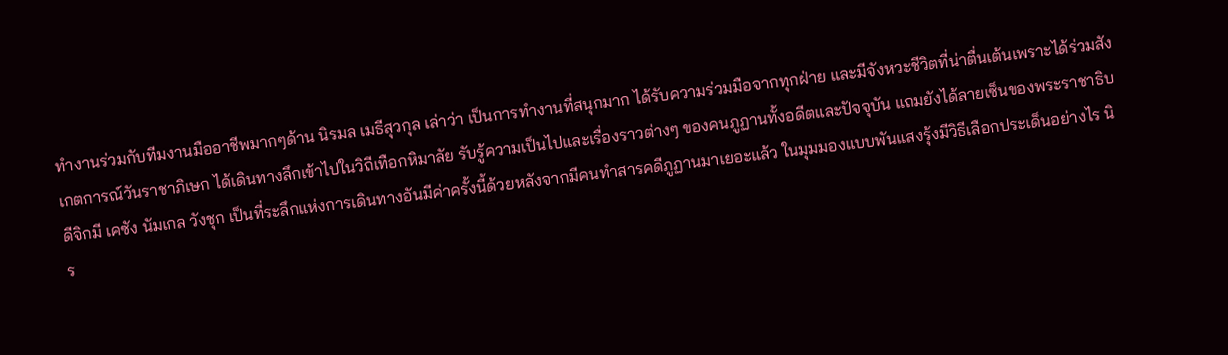ทำงานร่วมกับทีมงานมืออาชีพมากๆด้าน นิรมล เมธีสุวกุล เล่าว่า เป็นการทำงานที่สนุกมาก ได้รับความร่วมมือจากทุกฝ่าย และมีจังหวะชีวิตที่น่าตื่นเต้นเพราะได้ร่วมสังเกตการณ์วันราชาภิเษก ได้เดินทางลึกเข้าไปในวิถีเทือกหิมาลัย รับรู้ความเป็นไปและเรื่องราวต่างๆ ของคนภูฏานทั้งอดีตและปัจจุบัน แถมยังได้ลายเซ็นของพระราชาธิบดีจิกมี เคซัง นัมเกล วังชุก เป็นที่ระลึกแห่งการเดินทางอันมีค่าครั้งนี้ด้วยหลังจากมีคนทำสารคดีภูฏานมาเยอะแล้ว ในมุมมองแบบพันแสงรุ้งมีวิธีเลือกประเด็นอย่างไร นิร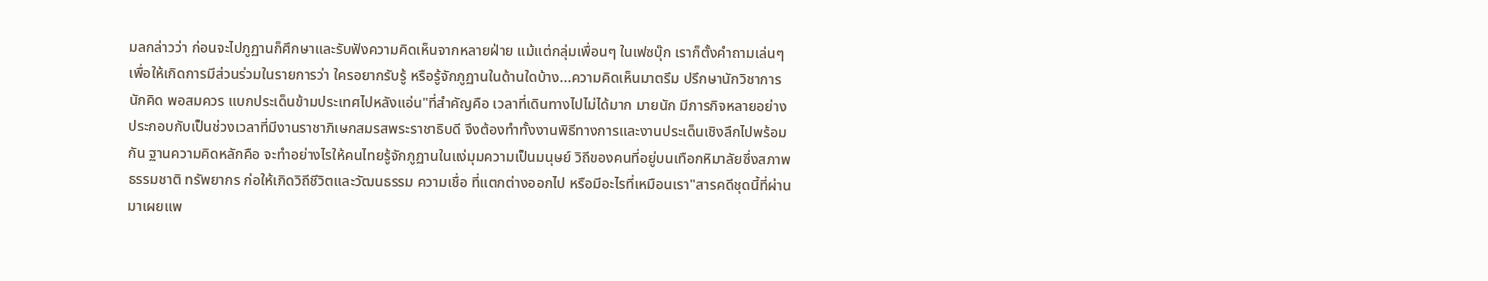มลกล่าวว่า ก่อนจะไปภูฏานก็ศึกษาและรับฟังความคิดเห็นจากหลายฝ่าย แม้แต่กลุ่มเพื่อนๆ ในเฟซบุ๊ก เราก็ตั้งคำถามเล่นๆ เพื่อให้เกิดการมีส่วนร่วมในรายการว่า ใครอยากรับรู้ หรือรู้จักภูฏานในด้านใดบ้าง...ความคิดเห็นมาตรึม ปรึกษานักวิชาการ นักคิด พอสมควร แบกประเด็นข้ามประเทศไปหลังแอ่น"ที่สำคัญคือ เวลาที่เดินทางไปไม่ได้มาก มายนัก มีภารกิจหลายอย่าง ประกอบกับเป็นช่วงเวลาที่มีงานราชาภิเษกสมรสพระราชาธิบดี จึงต้องทำทั้งงานพิธีทางการและงานประเด็นเชิงลึกไปพร้อมกัน ฐานความคิดหลักคือ จะทำอย่างไรให้คนไทยรู้จักภูฏานในแง่มุมความเป็นมนุษย์ วิถีของคนที่อยู่บนเทือกหิมาลัยซึ่งสภาพธรรมชาติ ทรัพยากร ก่อให้เกิดวิถีชีวิตและวัฒนธรรม ความเชื่อ ที่แตกต่างออกไป หรือมีอะไรที่เหมือนเรา"สารคดีชุดนี้ที่ผ่านมาเผยแพ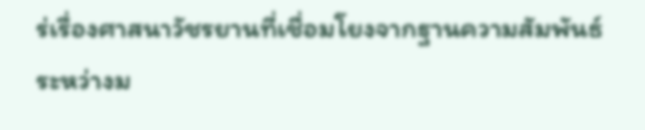ร่เรื่องศาสนาวัชรยานที่เชื่อมโยงจากฐานความสัมพันธ์ระหว่างม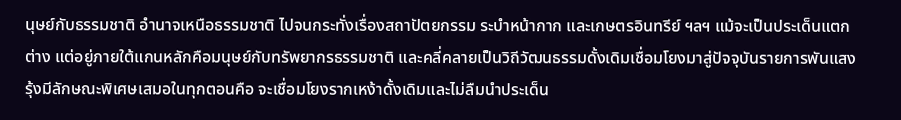นุษย์กับธรรมชาติ อำนาจเหนือธรรมชาติ ไปจนกระทั่งเรื่องสถาปัตยกรรม ระบำหน้ากาก และเกษตรอินทรีย์ ฯลฯ แม้จะเป็นประเด็นแตกต่าง แต่อยู่ภายใต้แกนหลักคือมนุษย์กับทรัพยากรธรรมชาติ และคลี่คลายเป็นวิถีวัฒนธรรมดั้งเดิมเชื่อมโยงมาสู่ปัจจุบันรายการพันแสงรุ้งมีลักษณะพิเศษเสมอในทุกตอนคือ จะเชื่อมโยงรากเหง้าดั้งเดิมและไม่ลืมนำประเด็น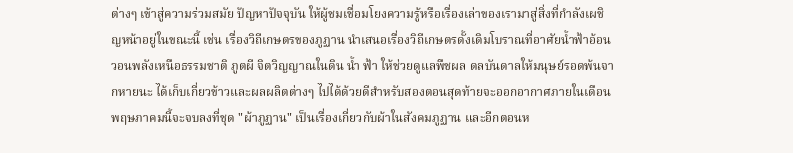ต่างๆ เข้าสู่ความร่วมสมัย ปัญหาปัจจุบัน ให้ผู้ชมเชื่อมโยงความรู้หรือเรื่องเล่าของเรามาสู่สิ่งที่กำลังเผชิญหน้าอยู่ในขณะนี้ เช่น เรื่องวิถีเกษตรของภูฏาน นำเสนอเรื่องวิถีเกษตรดั้งเดิมโบราณที่อาศัยน้ำฟ้าอ้อนวอนพลังเหนือธรรมชาติ ภูตผี จิตวิญญาณในดิน น้ำ ฟ้า ให้ช่วยดูแลพืชผล ดลบันดาลให้มนุษย์รอดพ้นจากหายนะ ได้เก็บเกี่ยวข้าวและผลผลิตต่างๆ ไปได้ด้วยดีสําหรับสองตอนสุดท้ายจะออกอากาศภายในเดือนพฤษภาคมนี้จะจบลงที่ชุด "ผ้าภูฏาน" เป็นเรื่องเกี่ยวกับผ้าในสังคมภูฏาน และอีกตอนห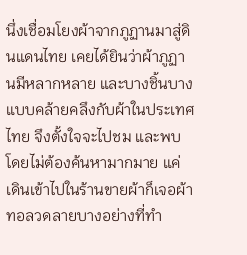นึ่งเชื่อมโยงผ้าจากภูฏานมาสู่ดินแดนไทย เคยได้ยินว่าผ้าภูฏานมีหลากหลาย และบางชิ้นบางแบบคล้ายคลึงกับผ้าในประเทศไทย จึงตั้งใจจะไปชม และพบโดยไม่ต้องค้นหามากมาย แค่เดินเข้าไปในร้านขายผ้าก็เจอผ้าทอลวดลายบางอย่างที่ทำ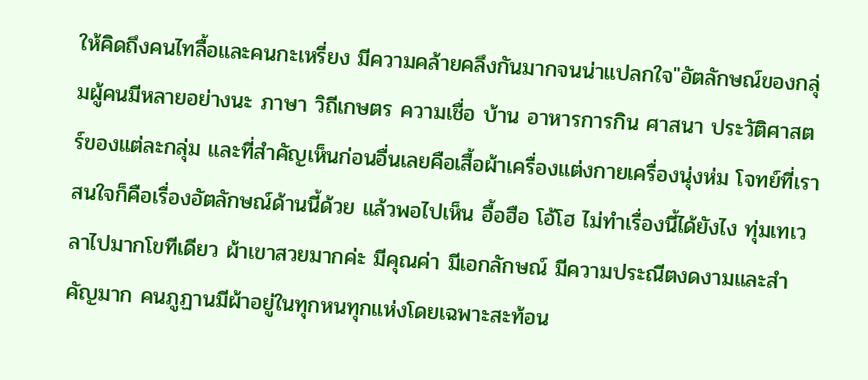ให้คิดถึงคนไทลื้อและคนกะเหรี่ยง มีความคล้ายคลึงกันมากจนน่าแปลกใจ"อัตลักษณ์ของกลุ่มผู้คนมีหลายอย่างนะ ภาษา วิถีเกษตร ความเชื่อ บ้าน อาหารการกิน ศาสนา ประวัติศาสตร์ของแต่ละกลุ่ม และที่สำคัญเห็นก่อนอื่นเลยคือเสื้อผ้าเครื่องแต่งกายเครื่องนุ่งห่ม โจทย์ที่เราสนใจก็คือเรื่องอัตลักษณ์ด้านนี้ด้วย แล้วพอไปเห็น อื้อฮือ โอ้โฮ ไม่ทำเรื่องนี้ได้ยังไง ทุ่มเทเวลาไปมากโขทีเดียว ผ้าเขาสวยมากค่ะ มีคุณค่า มีเอกลักษณ์ มีความประณีตงดงามและสำคัญมาก คนภูฏานมีผ้าอยู่ในทุกหนทุกแห่งโดยเฉพาะสะท้อน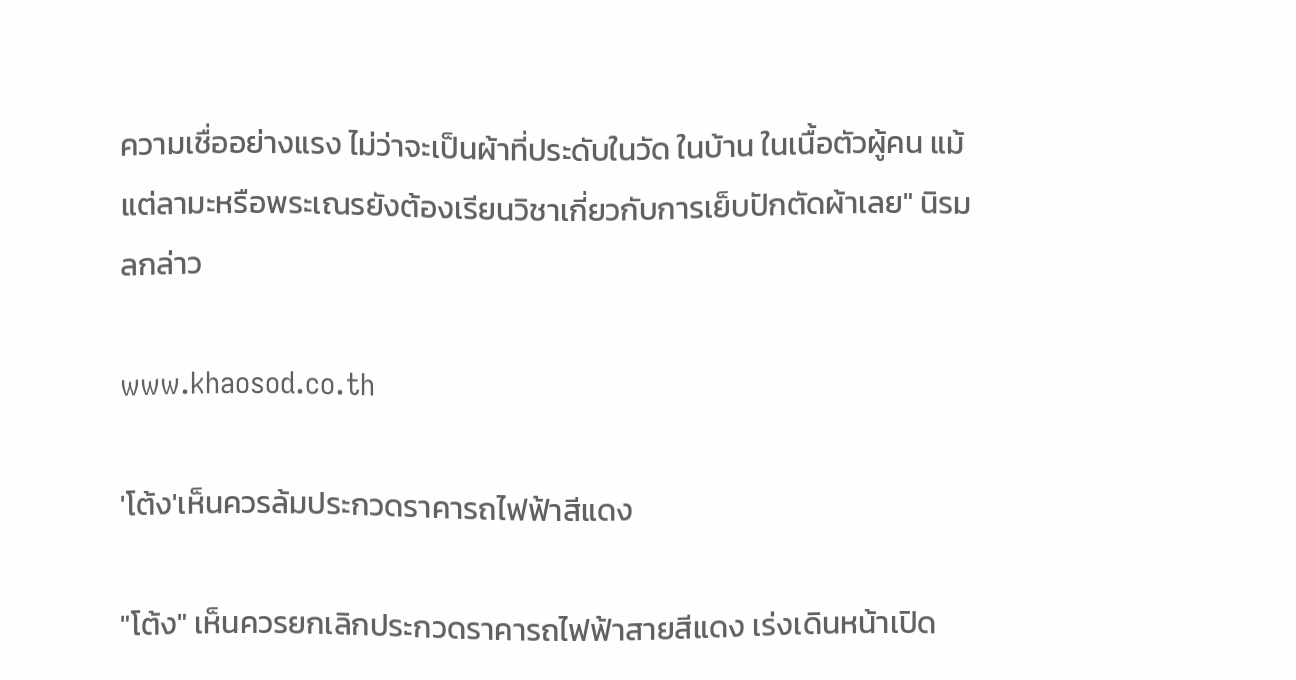ความเชื่ออย่างแรง ไม่ว่าจะเป็นผ้าที่ประดับในวัด ในบ้าน ในเนื้อตัวผู้คน แม้แต่ลามะหรือพระเณรยังต้องเรียนวิชาเกี่ยวกับการเย็บปักตัดผ้าเลย" นิรมลกล่าว

www.khaosod.co.th

'โต้ง'เห็นควรล้มประกวดราคารถไฟฟ้าสีแดง

"โต้ง" เห็นควรยกเลิกประกวดราคารถไฟฟ้าสายสีแดง เร่งเดินหน้าเปิด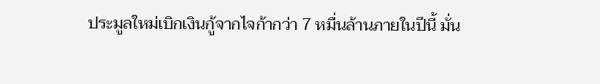ประมูลใหม่เบิกเงินกู้จากไจก้ากว่า 7 หมื่นล้านภายในปีนี้ มั่น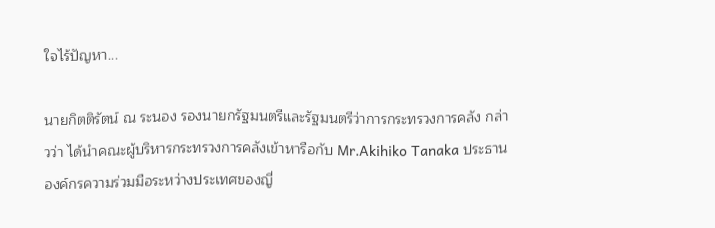ใจไร้ปัญหา...

นายกิตติรัตน์ ณ ระนอง รองนายกรัฐมนตรีและรัฐมนตรีว่าการกระทรวงการคลัง กล่าวว่า ได้นำคณะผู้บริหารกระทรวงการคลังเข้าหารือกับ Mr.Akihiko Tanaka ประธานองค์กรความร่วมมือระหว่างประเทศของญี่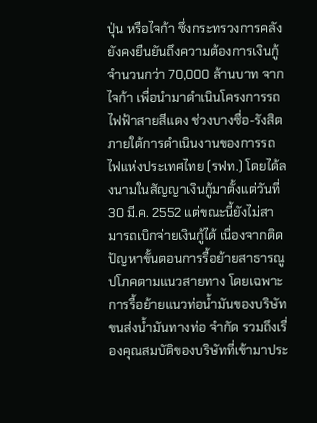ปุ่น หรือไจก้า ซึ่งกระทรวงการคลังยังคงยืนยันถึงความต้องการเงินกู้จำนวนกว่า 70,000 ล้านบาท จากไจก้า เพื่อนำมาดำเนินโครงการรถไฟฟ้าสายสีแดง ช่วงบางซื่อ-รังสิต ภายใต้การดำเนินงานของการรถไฟแห่งประเทศไทย (รฟท.) โดยได้ลงนามในสัญญาเงินกู้มาตั้งแต่วันที่ 30 มี.ค. 2552 แต่ขณะนี้ยังไม่สามารถเบิกจ่ายเงินกู้ได้ เนื่องจากติดปัญหาขั้นตอนการรื้อย้ายสาธารณูปโภคตามแนวสายทาง โดยเฉพาะการรื้อย้ายแนวท่อน้ำมันของบริษัท ขนส่งน้ำมันทางท่อ จำกัด รวมถึงเรื่องคุณสมบัติของบริษัทที่เข้ามาประ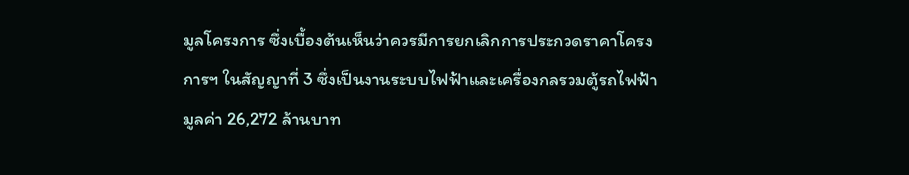มูลโครงการ ซึ่งเบื้องต้นเห็นว่าควรมีการยกเลิกการประกวดราคาโครงการฯ ในสัญญาที่ 3 ซึ่งเป็นงานระบบไฟฟ้าและเครื่องกลรวมตู้รถไฟฟ้ามูลค่า 26,272 ล้านบาท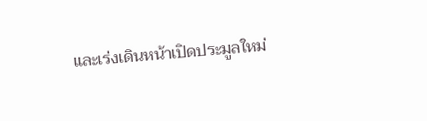และเร่งเดินหน้าเปิดประมูลใหม่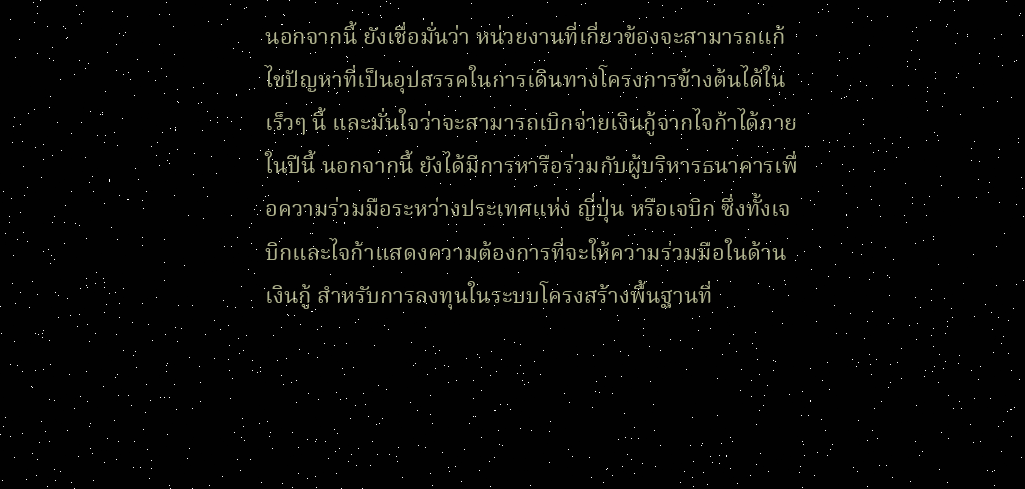นอกจากนี้ ยังเชื่อมั่นว่า หน่วยงานที่เกี่ยวข้องจะสามารถแก้ไขปัญหาที่เป็นอุปสรรคในการเดินทางโครงการข้างต้นได้ในเร็วๆ นี้ และมั่นใจว่าจะสามารถเบิกจ่ายเงินกู้จากไจก้าได้ภายในปีนี้ นอกจากนี้ ยังได้มีการหารือร่วมกับผู้บริหารธนาคารเพื่อความร่วมมือระหว่างประเทศแห่ง ญี่ปุ่น หรือเจบิก ซึ่งทั้งเจบิกและไจก้าแสดงความต้องการที่จะให้ความร่วมมือในด้านเงินกู้ สำหรับการลงทุนในระบบโครงสร้างพื้นฐานที่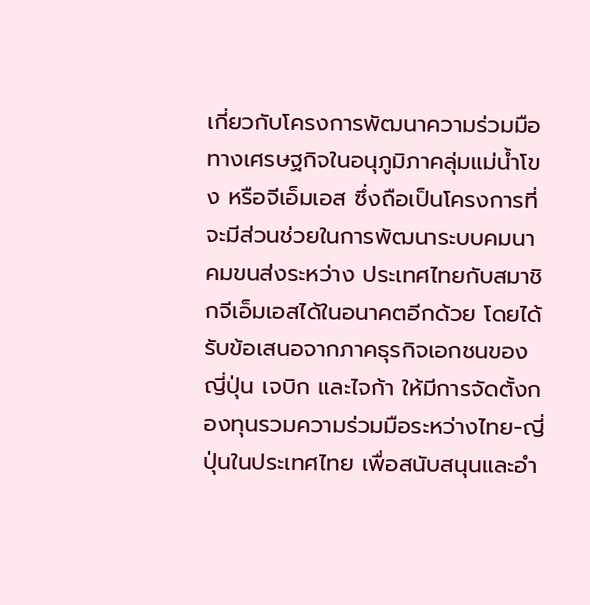เกี่ยวกับโครงการพัฒนาความร่วมมือ ทางเศรษฐกิจในอนุภูมิภาคลุ่มแม่น้ำโขง หรือจีเอ็มเอส ซึ่งถือเป็นโครงการที่จะมีส่วนช่วยในการพัฒนาระบบคมนาคมขนส่งระหว่าง ประเทศไทยกับสมาชิกจีเอ็มเอสได้ในอนาคตอีกด้วย โดยได้รับข้อเสนอจากภาคธุรกิจเอกชนของญี่ปุ่น เจบิก และไจก้า ให้มีการจัดตั้งกองทุนรวมความร่วมมือระหว่างไทย-ญี่ปุ่นในประเทศไทย เพื่อสนับสนุนและอำ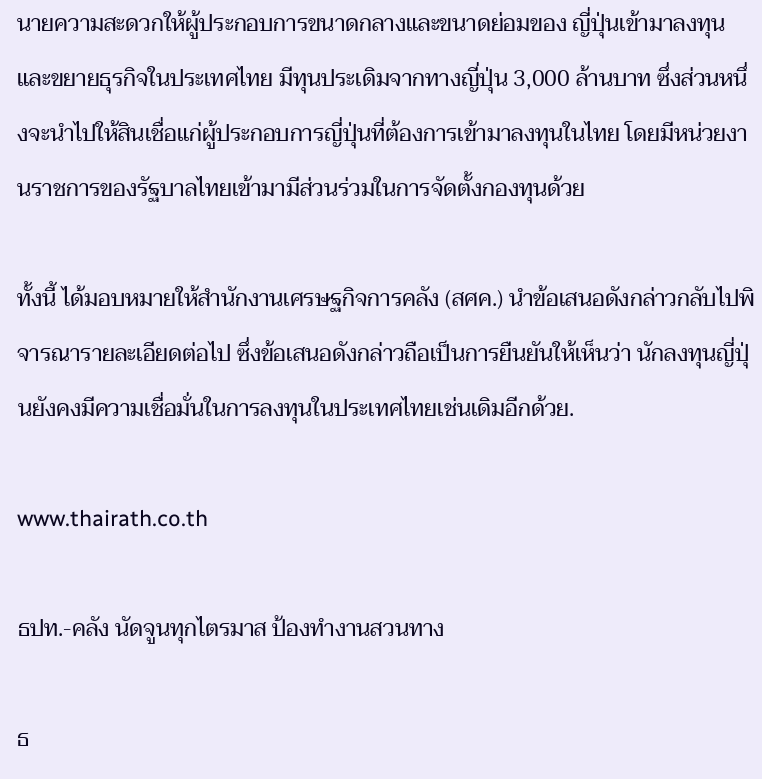นายความสะดวกให้ผู้ประกอบการขนาดกลางและขนาดย่อมของ ญี่ปุ่นเข้ามาลงทุนและขยายธุรกิจในประเทศไทย มีทุนประเดิมจากทางญี่ปุ่น 3,000 ล้านบาท ซึ่งส่วนหนึ่งจะนำไปให้สินเชื่อแก่ผู้ประกอบการญี่ปุ่นที่ต้องการเข้ามาลงทุนในไทย โดยมีหน่วยงานราชการของรัฐบาลไทยเข้ามามีส่วนร่วมในการจัดตั้งกองทุนด้วย

ทั้งนี้ ได้มอบหมายให้สำนักงานเศรษฐกิจการคลัง (สศค.) นำข้อเสนอดังกล่าวกลับไปพิจารณารายละเอียดต่อไป ซึ่งข้อเสนอดังกล่าวถือเป็นการยืนยันให้เห็นว่า นักลงทุนญี่ปุ่นยังคงมีความเชื่อมั่นในการลงทุนในประเทศไทยเช่นเดิมอีกด้วย.

www.thairath.co.th

ธปท.-คลัง นัดจูนทุกไตรมาส ป้องทำงานสวนทาง

ธ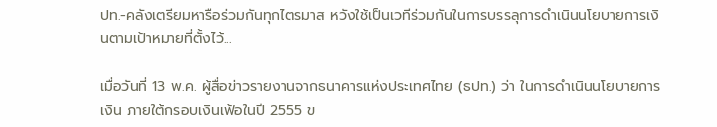ปท.-คลังเตรียมหารือร่วมกันทุกไตรมาส หวังใช้เป็นเวทีร่วมกันในการบรรลุการดำเนินนโยบายการเงินตามเป้าหมายที่ตั้งไว้...

เมื่อวันที่ 13 พ.ค. ผู้สื่อข่าวรายงานจากธนาคารแห่งประเทศไทย (ธปท.) ว่า ในการดำเนินนโยบายการเงิน ภายใต้กรอบเงินเฟ้อในปี 2555 ข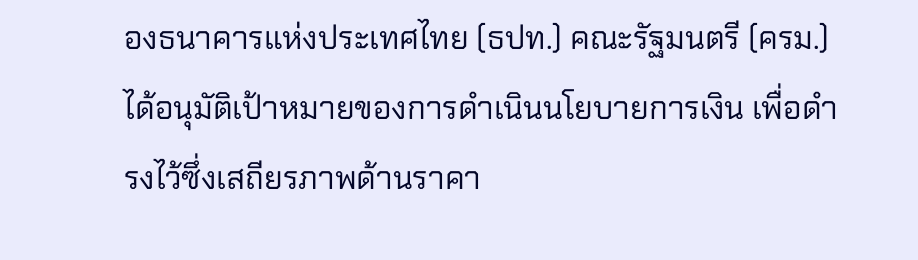องธนาคารแห่งประเทศไทย (ธปท.) คณะรัฐมนตรี (ครม.) ได้อนุมัติเป้าหมายของการดำเนินนโยบายการเงิน เพื่อดำรงไว้ซึ่งเสถียรภาพด้านราคา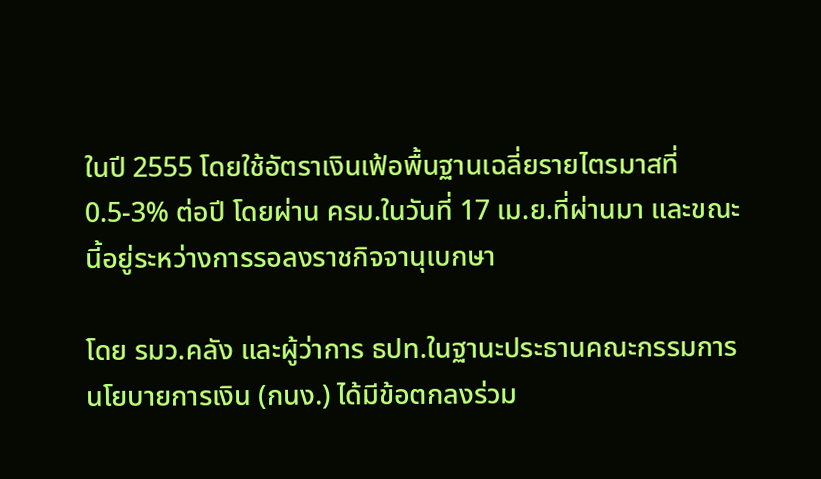ในปี 2555 โดยใช้อัตราเงินเฟ้อพื้นฐานเฉลี่ยรายไตรมาสที่ 0.5-3% ต่อปี โดยผ่าน ครม.ในวันที่ 17 เม.ย.ที่ผ่านมา และขณะนี้อยู่ระหว่างการรอลงราชกิจจานุเบกษา

โดย รมว.คลัง และผู้ว่าการ ธปท.ในฐานะประธานคณะกรรมการนโยบายการเงิน (กนง.) ได้มีข้อตกลงร่วม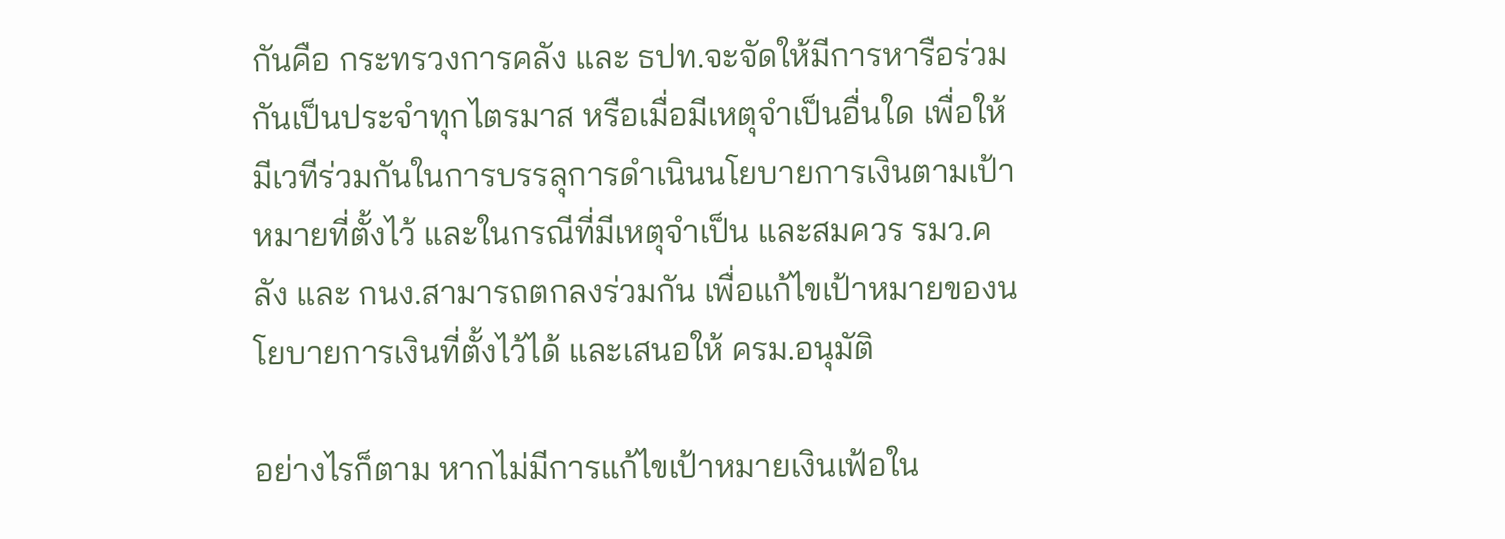กันคือ กระทรวงการคลัง และ ธปท.จะจัดให้มีการหารือร่วมกันเป็นประจำทุกไตรมาส หรือเมื่อมีเหตุจำเป็นอื่นใด เพื่อให้มีเวทีร่วมกันในการบรรลุการดำเนินนโยบายการเงินตามเป้าหมายที่ตั้งไว้ และในกรณีที่มีเหตุจำเป็น และสมควร รมว.คลัง และ กนง.สามารถตกลงร่วมกัน เพื่อแก้ไขเป้าหมายของนโยบายการเงินที่ตั้งไว้ได้ และเสนอให้ ครม.อนุมัติ

อย่างไรก็ตาม หากไม่มีการแก้ไขเป้าหมายเงินเฟ้อใน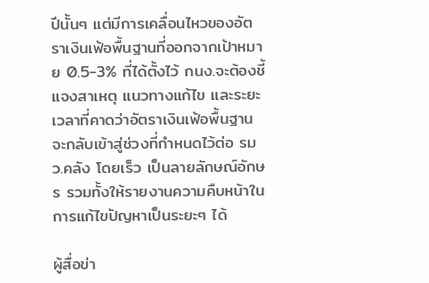ปีนั้นๆ แต่มีการเคลื่อนไหวของอัตราเงินเฟ้อพื้นฐานที่ออกจากเป้าหมาย 0.5-3% ที่ได้ตั้งไว้ กนง.จะต้องชี้แจงสาเหตุ แนวทางแก้ไข และระยะเวลาที่คาดว่าอัตราเงินเฟ้อพื้นฐานจะกลับเข้าสู่ช่วงที่กำหนดไว้ต่อ รมว.คลัง โดยเร็ว เป็นลายลักษณ์อักษร รวมทั้งให้รายงานความคืบหน้าในการแก้ไขปัญหาเป็นระยะๆ ได้

ผู้สื่อข่า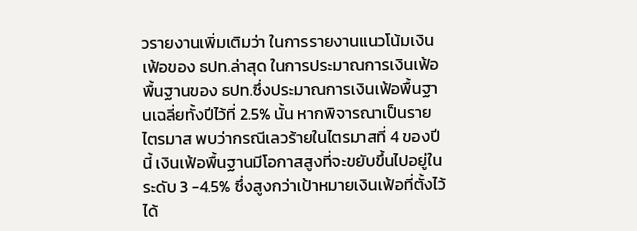วรายงานเพิ่มเติมว่า ในการรายงานแนวโน้มเงินเฟ้อของ ธปท.ล่าสุด ในการประมาณการเงินเฟ้อพื้นฐานของ ธปท.ซึ่งประมาณการเงินเฟ้อพื้นฐานเฉลี่ยทั้งปีไว้ที่ 2.5% นั้น หากพิจารณาเป็นรายไตรมาส พบว่ากรณีเลวร้ายในไตรมาสที่ 4 ของปีนี้ เงินเฟ้อพื้นฐานมีโอกาสสูงที่จะขยับขึ้นไปอยู่ในระดับ 3 -4.5% ซึ่งสูงกว่าเป้าหมายเงินเฟ้อที่ตั้งไว้ได้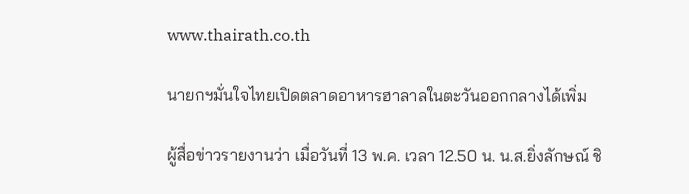www.thairath.co.th

นายกฯมั่นใจไทยเปิดตลาดอาหารฮาลาลในตะวันออกกลางได้เพิ่ม

ผู้สื่อข่าวรายงานว่า เมื่อวันที่ 13 พ.ค. เวลา 12.50 น. น.ส.ยิ่งลักษณ์ ชิ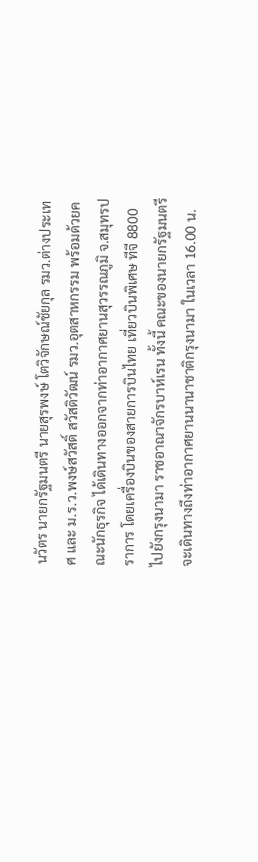นวัตร นายกรัฐมนตรี นายสุรพงษ์ โตวิจักษณ์ชัยกุล รมว.ต่างประเทศ และ ม.ร.ว.พงษ์สวัสดิ์ สวัสดิวัฒน์ รมว.อุตสาหกรรม พร้อมด้วยคณะนักธุรกิจ ได้เดินทางออกจากท่าอากาศยานสุวรรณภูมิ จ.สมุทรปราการ โดยเครื่องบินของสายการบินไทย เที่ยวบินพิเศษ ทีจี 8800 ไปยังกรุงนามา ราชอาณาจักรบาห์เรน ทั้งนี้ คณะของนายกรัฐมนตรีจะเดินทางถึงท่าอากาศยานนานาชาติกรุงนามา ในเวลา 16.00 น.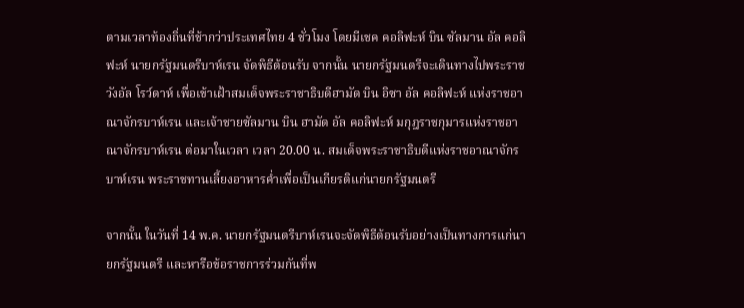ตามเวลาท้องถิ่นที่ช้ากว่าประเทศไทย 4 ชั่วโมง โดยมีเชค คอลิฟะห์ บิน ซัลมาน อัล คอลิฟะห์ นายกรัฐมนตรีบาห์เรน จัดพิธีต้อนรับ จากนั้น นายกรัฐมนตรีจะเดินทางไปพระราชวังอัล โรว์ดาห์ เพื่อเข้าเฝ้าสมเด็จพระราชาธิบดีฮามัด บิน อิซา อัล คอลิฟะห์ แห่งราชอาณาจักรบาห์เรน และเจ้าชายซัลมาน บิน ฮามัด อัล คอลิฟะห์ มกุฎราชกุมารแห่งราชอาณาจักรบาห์เรน ต่อมาในเวลา เวลา 20.00 น. สมเด็จพระราชาธิบดีแห่งราชอาณาจักรบาห์เรน พระราชทานเลี้ยงอาหารค่ำเพื่อเป็นเกียรติแก่นายกรัฐมนตรี

จากนั้น ในวันที่ 14 พ.ค. นายกรัฐมนตรีบาห์เรนจะจัดพิธีต้อนรับอย่างเป็นทางการแก่นายกรัฐมนตรี และหารือข้อราชการร่วมกันที่พ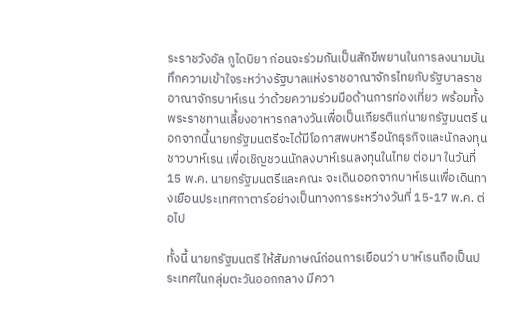ระราชวังอัล กูไดบิยา ก่อนจะร่วมกันเป็นสักขีพยานในการลงนามบันทึกความเข้าใจระหว่างรัฐบาลแห่งราชอาณาจักรไทยกับรัฐบาลราชอาณาจักรบาห์เรน ว่าด้วยความร่วมมือด้านการท่องเที่ยว พร้อมทั้งพระราชทานเลี้ยงอาหารกลางวันเพื่อเป็นเกียรติแก่นายกรัฐมนตรี นอกจากนี้นายกรัฐมนตรีจะได้มีโอกาสพบหารือนักธุรกิจและนักลงทุนชาวบาห์เรน เพื่อเชิญชวนนักลงบาห์เรนลงทุนในไทย ต่อมา ในวันที่ 15 พ.ค. นายกรัฐมนตรีและคณะ จะเดินออกจากบาห์เรนเพื่อเดินทางเยือนประเทศกาตาร์อย่างเป็นทางการระหว่างวันที่ 15-17 พ.ค. ต่อไป

ทั้งนี้ นายกรัฐมนตรี ให้สัมภาษณ์ก่อนการเยือนว่า บาห์เรนถือเป็นประเทศในกลุ่มตะวันออกกลาง มีควา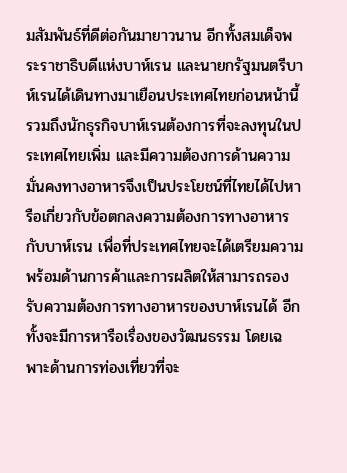มสัมพันธ์ที่ดีต่อกันมายาวนาน อีกทั้งสมเด็จพระราชาธิบดีแห่งบาห์เรน และนายกรัฐมนตรีบาห์เรนได้เดินทางมาเยือนประเทศไทยก่อนหน้านี้ รวมถึงนักธุรกิจบาห์เรนต้องการที่จะลงทุนในประเทศไทยเพิ่ม และมีความต้องการด้านความมั่นคงทางอาหารจึงเป็นประโยชน์ที่ไทยได้ไปหารือเกี่ยวกับข้อตกลงความต้องการทางอาหารกับบาห์เรน เพื่อที่ประเทศไทยจะได้เตรียมความพร้อมด้านการค้าและการผลิตให้สามารถรองรับความต้องการทางอาหารของบาห์เรนได้ อีกทั้งจะมีการหารือเรื่องของวัฒนธรรม โดยเฉพาะด้านการท่องเที่ยวที่จะ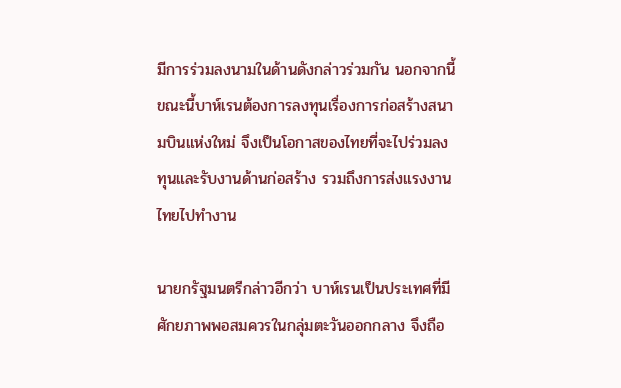มีการร่วมลงนามในด้านดังกล่าวร่วมกัน นอกจากนี้ขณะนี้บาห์เรนต้องการลงทุนเรื่องการก่อสร้างสนามบินแห่งใหม่ จึงเป็นโอกาสของไทยที่จะไปร่วมลงทุนและรับงานด้านก่อสร้าง รวมถึงการส่งแรงงานไทยไปทำงาน

นายกรัฐมนตรีกล่าวอีกว่า บาห์เรนเป็นประเทศที่มีศักยภาพพอสมควรในกลุ่มตะวันออกกลาง จึงถือ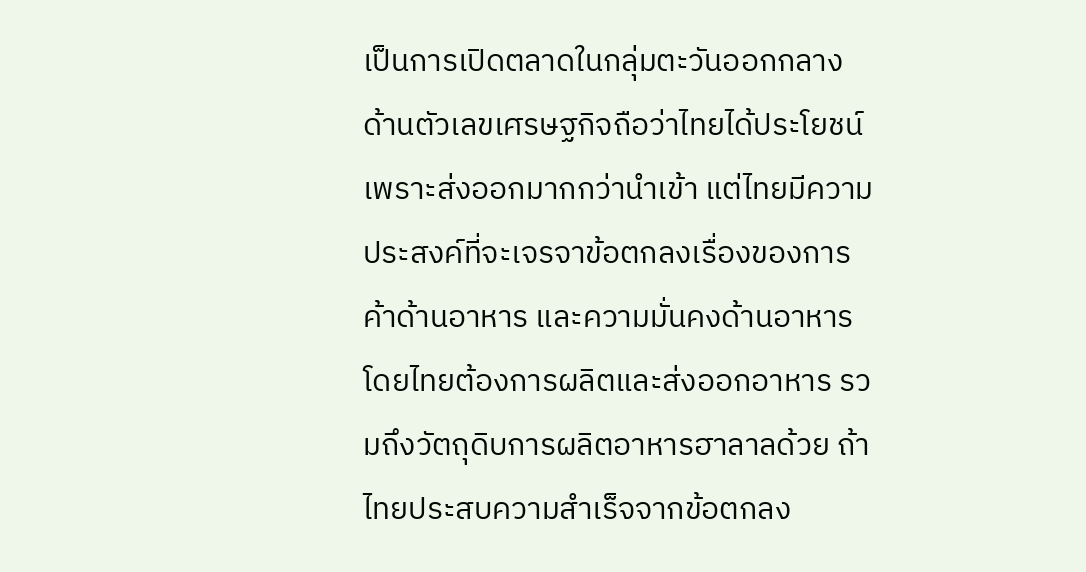เป็นการเปิดตลาดในกลุ่มตะวันออกกลาง ด้านตัวเลขเศรษฐกิจถือว่าไทยได้ประโยชน์ เพราะส่งออกมากกว่านำเข้า แต่ไทยมีความประสงค์ที่จะเจรจาข้อตกลงเรื่องของการค้าด้านอาหาร และความมั่นคงด้านอาหาร โดยไทยต้องการผลิตและส่งออกอาหาร รวมถึงวัตถุดิบการผลิตอาหารฮาลาลด้วย ถ้าไทยประสบความสำเร็จจากข้อตกลง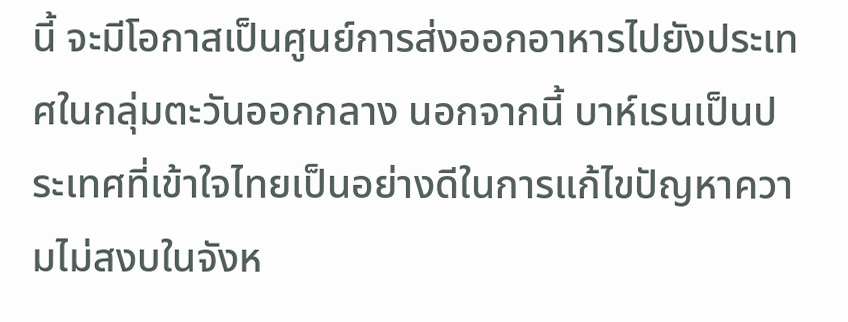นี้ จะมีโอกาสเป็นศูนย์การส่งออกอาหารไปยังประเทศในกลุ่มตะวันออกกลาง นอกจากนี้ บาห์เรนเป็นประเทศที่เข้าใจไทยเป็นอย่างดีในการแก้ไขปัญหาความไม่สงบในจังห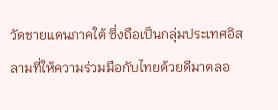วัดชายแดนภาคใต้ ซึ่งถือเป็นกลุ่มประเทศอิสลามที่ให้ความร่วมมือกับไทยด้วยดีมาตลอ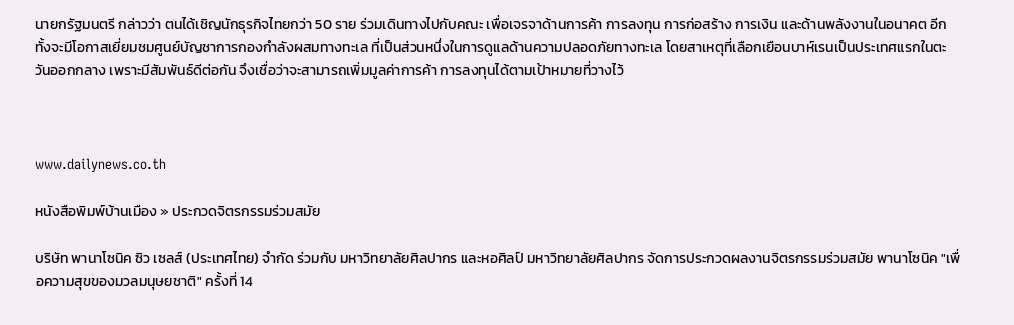นายกรัฐมนตรี กล่าวว่า ตนได้เชิญนักธุรกิจไทยกว่า 50 ราย ร่วมเดินทางไปกับคณะ เพื่อเจรจาด้านการค้า การลงทุน การก่อสร้าง การเงิน และด้านพลังงานในอนาคต อีกทั้งจะมีโอกาสเยี่ยมชมศูนย์บัญชาการกองกำลังผสมทางทะเล ที่เป็นส่วนหนึ่งในการดูแลด้านความปลอดภัยทางทะเล โดยสาเหตุที่เลือกเยือนบาห์เรนเป็นประเทศแรกในตะวันออกกลาง เพราะมีสัมพันธ์ดีต่อกัน จึงเชื่อว่าจะสามารถเพิ่มมูลค่าการค้า การลงทุนได้ตามเป้าหมายที่วางไว้



www.dailynews.co.th

หนังสือพิมพ์บ้านเมือง » ประกวดจิตรกรรมร่วมสมัย

บริษัท พานาโซนิค ซิว เซลส์ (ประเทศไทย) จำกัด ร่วมกับ มหาวิทยาลัยศิลปากร และหอศิลป์ มหาวิทยาลัยศิลปากร จัดการประกวดผลงานจิตรกรรมร่วมสมัย พานาโซนิค "เพื่อความสุขของมวลมนุษยชาติ" ครั้งที่ 14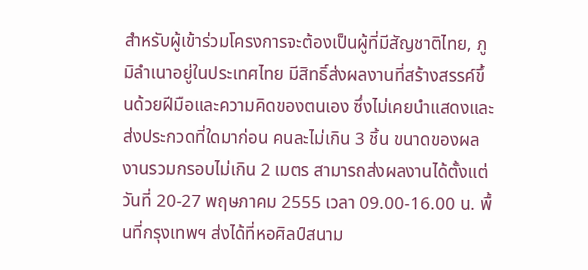สำหรับผู้เข้าร่วมโครงการจะต้องเป็นผู้ที่มีสัญชาติไทย, ภูมิลำเนาอยู่ในประเทศไทย มีสิทธิ์ส่งผลงานที่สร้างสรรค์ขึ้นด้วยฝีมือและความคิดของตนเอง ซึ่งไม่เคยนำแสดงและส่งประกวดที่ใดมาก่อน คนละไม่เกิน 3 ชิ้น ขนาดของผลงานรวมกรอบไม่เกิน 2 เมตร สามารถส่งผลงานได้ตั้งแต่วันที่ 20-27 พฤษภาคม 2555 เวลา 09.00-16.00 น. พื้นที่กรุงเทพฯ ส่งได้ที่หอศิลป์สนาม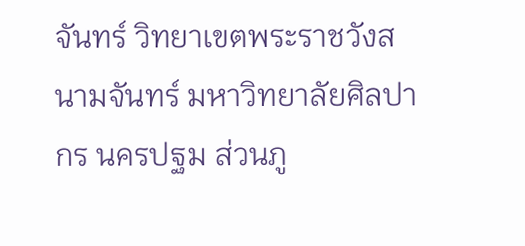จันทร์ วิทยาเขตพระราชวังสนามจันทร์ มหาวิทยาลัยศิลปากร นครปฐม ส่วนภู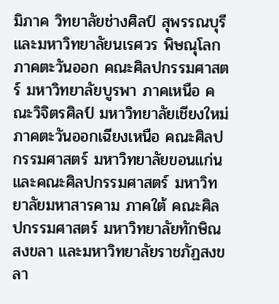มิภาค วิทยาลัยช่างศิลป์ สุพรรณบุรี และมหาวิทยาลัยนเรศวร พิษณุโลก ภาคตะวันออก คณะศิลปกรรมศาสตร์ มหาวิทยาลัยบูรพา ภาคเหนือ คณะวิจิตรศิลป์ มหาวิทยาลัยเชียงใหม่ ภาคตะวันออกเฉียงเหนือ คณะศิลปกรรมศาสตร์ มหาวิทยาลัยขอนแก่น และคณะศิลปกรรมศาสตร์ มหาวิทยาลัยมหาสารคาม ภาคใต้ คณะศิลปกรรมศาสตร์ มหาวิทยาลัยทักษิณ สงขลา และมหาวิทยาลัยราชภัฏสงขลา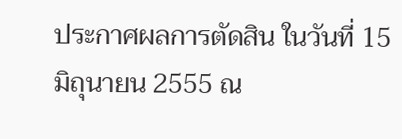ประกาศผลการตัดสิน ในวันที่ 15 มิถุนายน 2555 ณ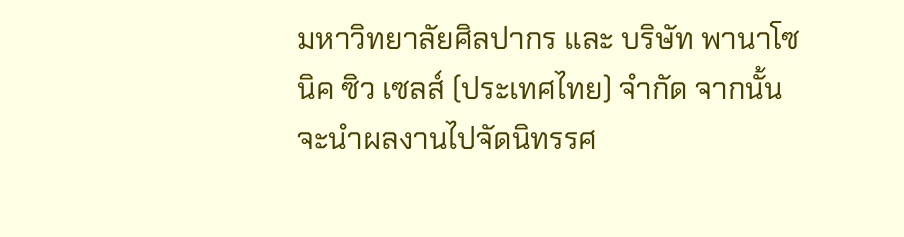มหาวิทยาลัยศิลปากร และ บริษัท พานาโซนิค ซิว เซลส์ (ประเทศไทย) จำกัด จากนั้นจะนำผลงานไปจัดนิทรรศ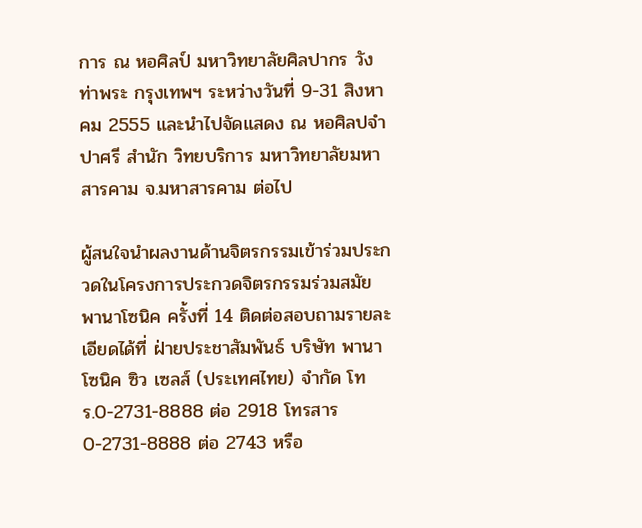การ ณ หอศิลป์ มหาวิทยาลัยศิลปากร วังท่าพระ กรุงเทพฯ ระหว่างวันที่ 9-31 สิงหาคม 2555 และนำไปจัดแสดง ณ หอศิลปจำปาศรี สำนัก วิทยบริการ มหาวิทยาลัยมหาสารคาม จ.มหาสารคาม ต่อไป

ผู้สนใจนำผลงานด้านจิตรกรรมเข้าร่วมประกวดในโครงการประกวดจิตรกรรมร่วมสมัย พานาโซนิค ครั้งที่ 14 ติดต่อสอบถามรายละเอียดได้ที่ ฝ่ายประชาสัมพันธ์ บริษัท พานาโซนิค ซิว เซลส์ (ประเทศไทย) จำกัด โทร.0-2731-8888 ต่อ 2918 โทรสาร 0-2731-8888 ต่อ 2743 หรือ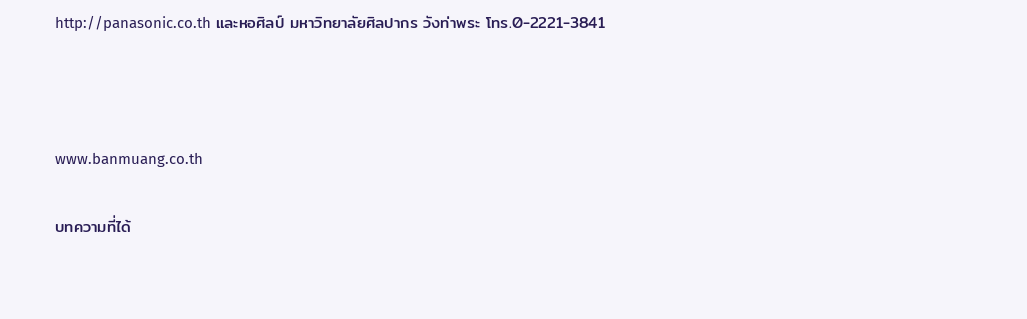http://panasonic.co.th และหอศิลป์ มหาวิทยาลัยศิลปากร วังท่าพระ โทร.0-2221-3841



www.banmuang.co.th

บทความที่ได้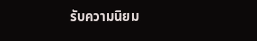รับความนิยม